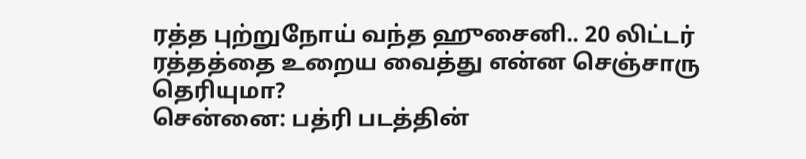ரத்த புற்றுநோய் வந்த ஹுசைனி.. 20 லிட்டர் ரத்தத்தை உறைய வைத்து என்ன செஞ்சாரு தெரியுமா?
சென்னை: பத்ரி படத்தின்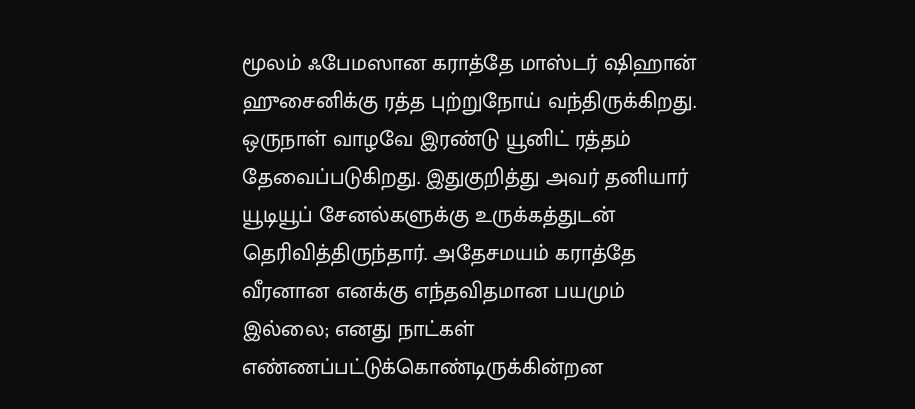மூலம் ஃபேமஸான கராத்தே மாஸ்டர் ஷிஹான் ஹுசைனிக்கு ரத்த புற்றுநோய் வந்திருக்கிறது. ஒருநாள் வாழவே இரண்டு யூனிட் ரத்தம் தேவைப்படுகிறது. இதுகுறித்து அவர் தனியார் யூடியூப் சேனல்களுக்கு உருக்கத்துடன் தெரிவித்திருந்தார். அதேசமயம் கராத்தே வீரனான எனக்கு எந்தவிதமான பயமும் இல்லை; எனது நாட்கள் எண்ணப்பட்டுக்கொண்டிருக்கின்றன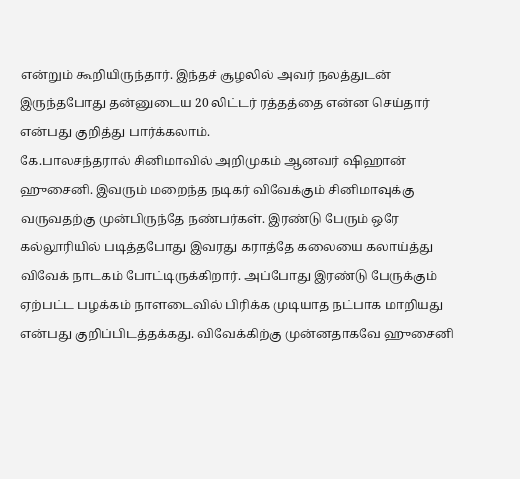என்றும் கூறியிருந்தார். இந்தச் சூழலில் அவர் நலத்துடன் இருந்தபோது தன்னுடைய 20 லிட்டர் ரத்தத்தை என்ன செய்தார் என்பது குறித்து பார்க்கலாம்.
கே.பாலசந்தரால் சினிமாவில் அறிமுகம் ஆனவர் ஷிஹான் ஹுசைனி. இவரும் மறைந்த நடிகர் விவேக்கும் சினிமாவுக்கு வருவதற்கு முன்பிருந்தே நண்பர்கள். இரண்டு பேரும் ஒரே கல்லூரியில் படித்தபோது இவரது கராத்தே கலையை கலாய்த்து விவேக் நாடகம் போட்டிருக்கிறார். அப்போது இரண்டு பேருக்கும் ஏற்பட்ட பழக்கம் நாளடைவில் பிரிக்க முடியாத நட்பாக மாறியது என்பது குறிப்பிடத்தக்கது. விவேக்கிற்கு முன்னதாகவே ஹுசைனி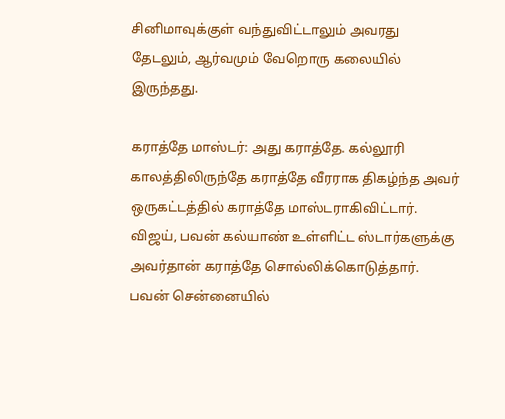சினிமாவுக்குள் வந்துவிட்டாலும் அவரது தேடலும், ஆர்வமும் வேறொரு கலையில் இருந்தது.

கராத்தே மாஸ்டர்: அது கராத்தே. கல்லூரி காலத்திலிருந்தே கராத்தே வீரராக திகழ்ந்த அவர் ஒருகட்டத்தில் கராத்தே மாஸ்டராகிவிட்டார். விஜய், பவன் கல்யாண் உள்ளிட்ட ஸ்டார்களுக்கு அவர்தான் கராத்தே சொல்லிக்கொடுத்தார். பவன் சென்னையில்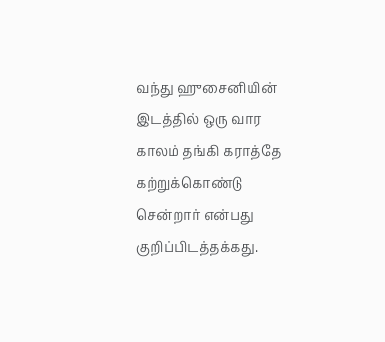வந்து ஹுசைனியின் இடத்தில் ஒரு வார காலம் தங்கி கராத்தே கற்றுக்கொண்டு சென்றார் என்பது குறிப்பிடத்தக்கது.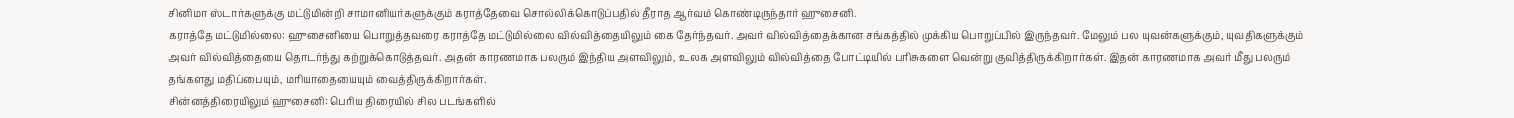சினிமா ஸ்டார்களுக்கு மட்டுமின்றி சாமானியர்களுக்கும் கராத்தேவை சொல்லிக்கொடுப்பதில் தீராத ஆர்வம் கொண்டிருந்தார் ஹுசைனி.
கராத்தே மட்டுமில்லை: ஹுசைனியை பொறுத்தவரை கராத்தே மட்டுமில்லை வில்வித்தையிலும் கை தேர்ந்தவர். அவர் வில்வித்தைக்கான சங்கத்தில் முக்கிய பொறுப்பில் இருந்தவர். மேலும் பல யுவன்களுக்கும், யுவதிகளுக்கும் அவர் வில்வித்தையை தொடர்ந்து கற்றுக்கொடுத்தவர். அதன் காரணமாக பலரும் இந்திய அளவிலும், உலக அளவிலும் வில்வித்தை போட்டியில் பரிசுகளை வென்று குவித்திருக்கிறார்கள். இதன் காரணமாக அவர் மீது பலரும் தங்களது மதிப்பையும், மரியாதையையும் வைத்திருக்கிறார்கள்.
சின்னத்திரையிலும் ஹுசைனி: பெரிய திரையில் சில படங்களில்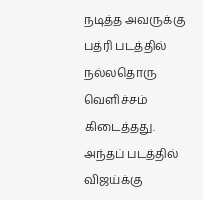நடித்த அவருக்கு பத்ரி படத்தில் நல்லதொரு வெளிச்சம் கிடைத்தது. அந்தப் படத்தில் விஜய்க்கு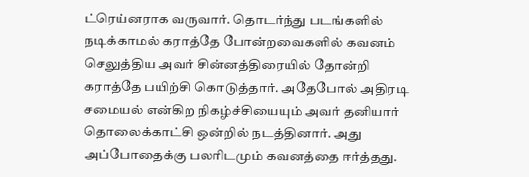ட்ரெய்னராக வருவார். தொடர்ந்து படங்களில் நடிக்காமல் கராத்தே போன்றவைகளில் கவனம் செலுத்திய அவர் சின்னத்திரையில் தோன்றி கராத்தே பயிற்சி கொடுத்தார். அதேபோல் அதிரடி சமையல் என்கிற நிகழ்ச்சியையும் அவர் தனியார் தொலைக்காட்சி ஒன்றில் நடத்தினார். அது அப்போதைக்கு பலரிடமும் கவனத்தை ஈர்த்தது.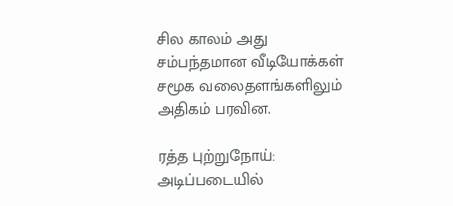சில காலம் அது சம்பந்தமான வீடியோக்கள் சமூக வலைதளங்களிலும் அதிகம் பரவின.

ரத்த புற்றுநோய்: அடிப்படையில்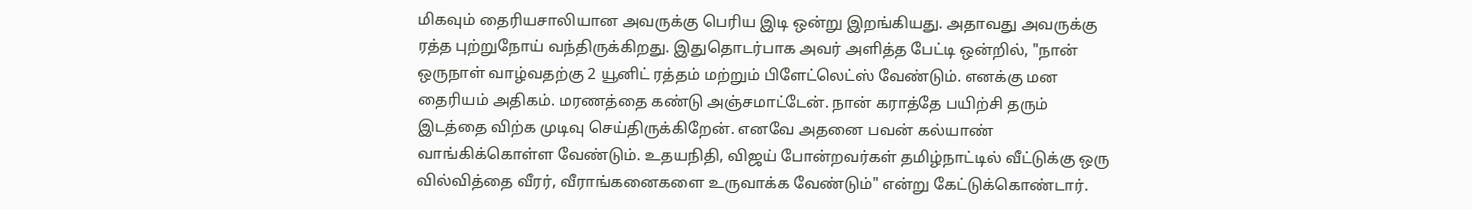மிகவும் தைரியசாலியான அவருக்கு பெரிய இடி ஒன்று இறங்கியது. அதாவது அவருக்கு ரத்த புற்றுநோய் வந்திருக்கிறது. இதுதொடர்பாக அவர் அளித்த பேட்டி ஒன்றில், "நான் ஒருநாள் வாழ்வதற்கு 2 யூனிட் ரத்தம் மற்றும் பிளேட்லெட்ஸ் வேண்டும். எனக்கு மன தைரியம் அதிகம். மரணத்தை கண்டு அஞ்சமாட்டேன். நான் கராத்தே பயிற்சி தரும் இடத்தை விற்க முடிவு செய்திருக்கிறேன். எனவே அதனை பவன் கல்யாண் வாங்கிக்கொள்ள வேண்டும். உதயநிதி, விஜய் போன்றவர்கள் தமிழ்நாட்டில் வீட்டுக்கு ஒரு வில்வித்தை வீரர், வீராங்கனைகளை உருவாக்க வேண்டும்" என்று கேட்டுக்கொண்டார்.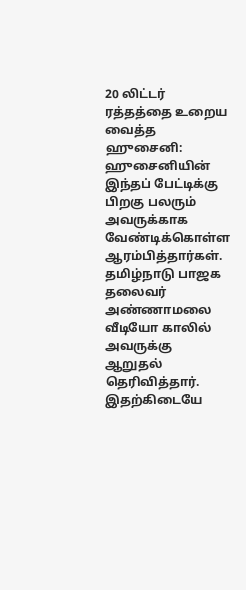20 லிட்டர் ரத்தத்தை உறைய வைத்த ஹுசைனி: ஹுசைனியின் இந்தப் பேட்டிக்கு பிறகு பலரும் அவருக்காக வேண்டிக்கொள்ள ஆரம்பித்தார்கள். தமிழ்நாடு பாஜக தலைவர் அண்ணாமலை வீடியோ காலில் அவருக்கு ஆறுதல் தெரிவித்தார். இதற்கிடையே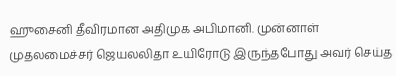ஹுசைனி தீவிரமான அதிமுக அபிமானி. முன்னாள் முதலமைச்சர் ஜெயலலிதா உயிரோடு இருந்தபோது அவர் செய்த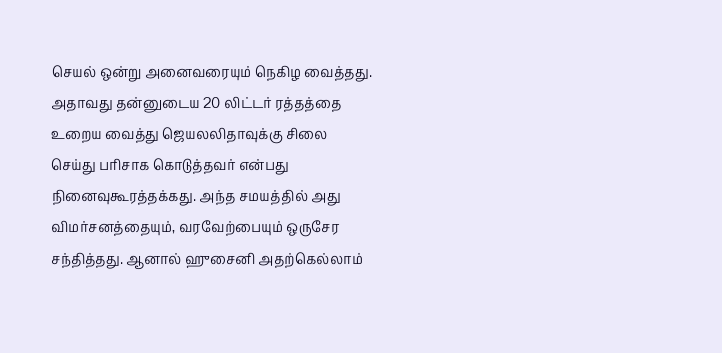செயல் ஒன்று அனைவரையும் நெகிழ வைத்தது. அதாவது தன்னுடைய 20 லிட்டர் ரத்தத்தை உறைய வைத்து ஜெயலலிதாவுக்கு சிலை செய்து பரிசாக கொடுத்தவர் என்பது நினைவுகூரத்தக்கது. அந்த சமயத்தில் அது விமர்சனத்தையும், வரவேற்பையும் ஒருசேர சந்தித்தது. ஆனால் ஹுசைனி அதற்கெல்லாம்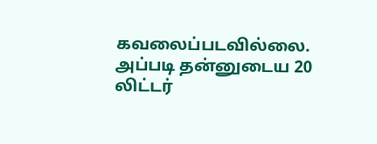கவலைப்படவில்லை. அப்படி தன்னுடைய 20 லிட்டர்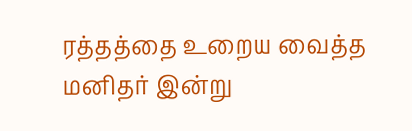ரத்தத்தை உறைய வைத்த மனிதர் இன்று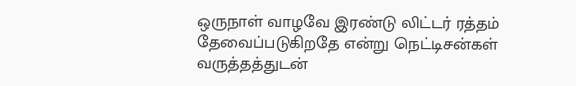ஒருநாள் வாழவே இரண்டு லிட்டர் ரத்தம் தேவைப்படுகிறதே என்று நெட்டிசன்கள் வருத்தத்துடன்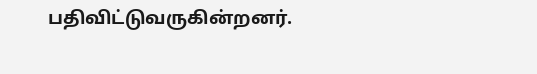பதிவிட்டுவருகின்றனர்.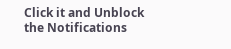Click it and Unblock the Notifications